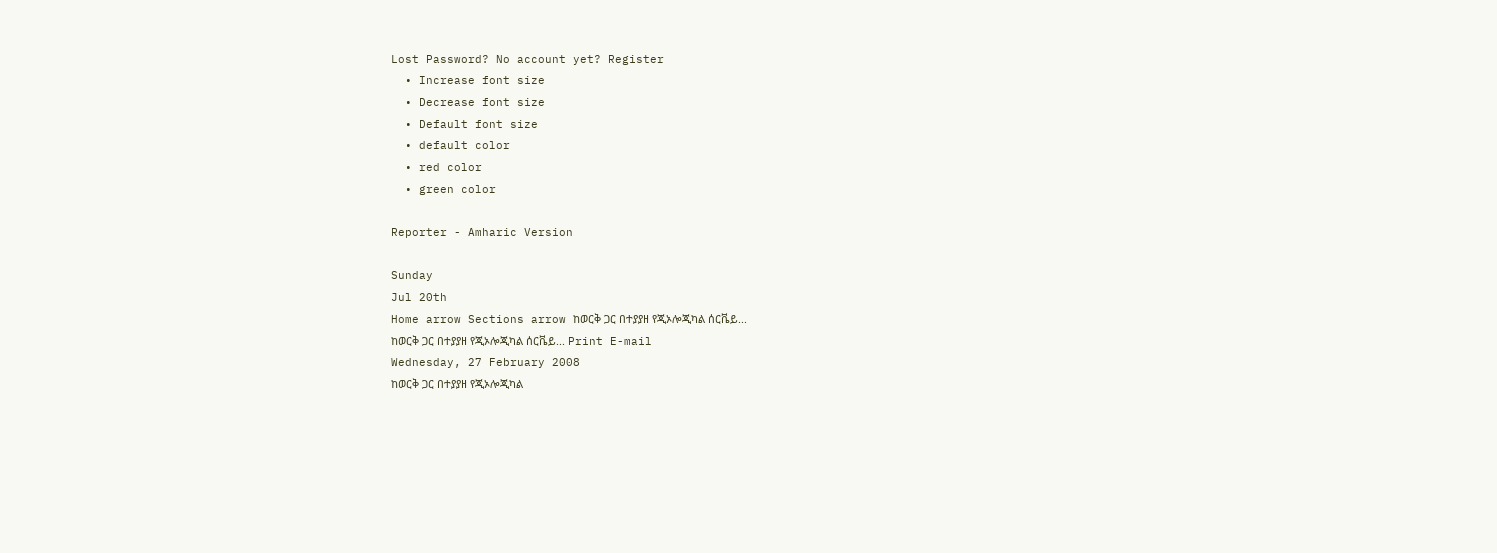Lost Password? No account yet? Register
  • Increase font size
  • Decrease font size
  • Default font size
  • default color
  • red color
  • green color

Reporter - Amharic Version

Sunday
Jul 20th
Home arrow Sections arrow ከወርቅ ጋር በተያያዘ የጂኦሎጂካል ሰርቬይ...
ከወርቅ ጋር በተያያዘ የጂኦሎጂካል ሰርቬይ... Print E-mail
Wednesday, 27 February 2008
ከወርቅ ጋር በተያያዘ የጂኦሎጂካል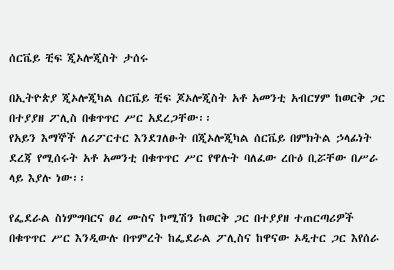ሰርቬይ ቺፍ ጂኦሎጂስት ታሰሩ

በኢትዮጵያ ጂኦሎጂካል ሰርቬይ ቺፍ ጆኦሎጂስት አቶ አመንቲ አብርሃም ከወርቅ ጋር በተያያዘ ፖሊስ በቁጥጥር ሥር አደረጋቸው፡፡
የአይን እማኞች ለሪፖርተር እንደገለፁት በጂኦሎጂካል ሰርቬይ በምክትል ኃላፊነት ደረጃ የሚሰሩት አቶ አመንቲ በቁጥጥር ሥር የዋሉት ባለፈው ረቡዕ ቢሯቸው በሥራ ላይ እያሉ ነው፡፡

የፌደራል ስነምግባርና ፀረ ሙስና ኮሚሽን ከወርቅ ጋር በተያያዘ ተጠርጣሪዎች በቁጥጥር ሥር እንዲውሉ በጥምረት ከፌደራል ፖሊስና ከዋናው ኦዲተር ጋር እየሰራ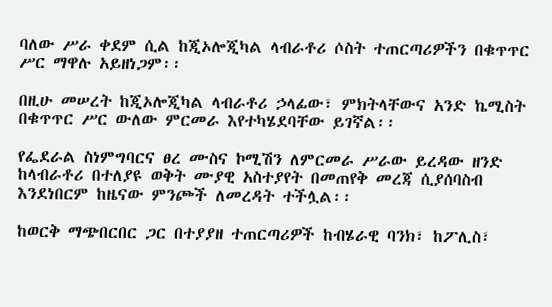ባለው ሥራ ቀደም ሲል ከጂኦሎጂካል ላብራቶሪ ሶስት ተጠርጣሪዎችን በቁጥጥር ሥር ማዋሉ አይዘነጋም፡፡

በዚሁ መሠረት ከጂኦሎጂካል ላብራቶሪ ኃላፊው፣ ምክትላቸውና አንድ ኬሚስት በቁጥጥር ሥር ውለው ምርመራ እየተካሄደባቸው ይገኛል፡፡

የፌደራል ስነምግባርና ፀረ ሙስና ኮሚሽን ለምርመራ ሥራው ይረዳው ዘንድ ከላብራቶሪ በተለያዩ ወቅት ሙያዊ አስተያየት በመጠየቅ መረጃ ሲያሰባስብ እንደነበርም ከዜናው ምንጮች ለመረዳት ተችሏል፡፡

ከወርቅ ማጭበርበር ጋር በተያያዘ ተጠርጣሪዎች ከብሄራዊ ባንክ፣ ከፖሊስ፣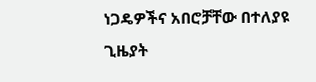ነጋዴዎችና አበሮቻቸው በተለያዩ ጊዜያት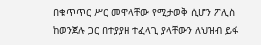በቁጥጥር ሥር መዋላቸው የሚታወቅ ሲሆን ፖሊስ ከወንጀሉ ጋር በተያያዘ ተፈላጊ ያላቸውን ለህዝብ ይፋ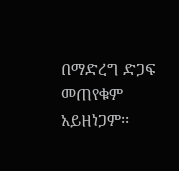በማድረግ ድጋፍ መጠየቁም አይዘነጋም፡፡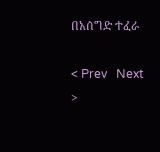በአሰግድ ተፈራ

< Prev   Next >